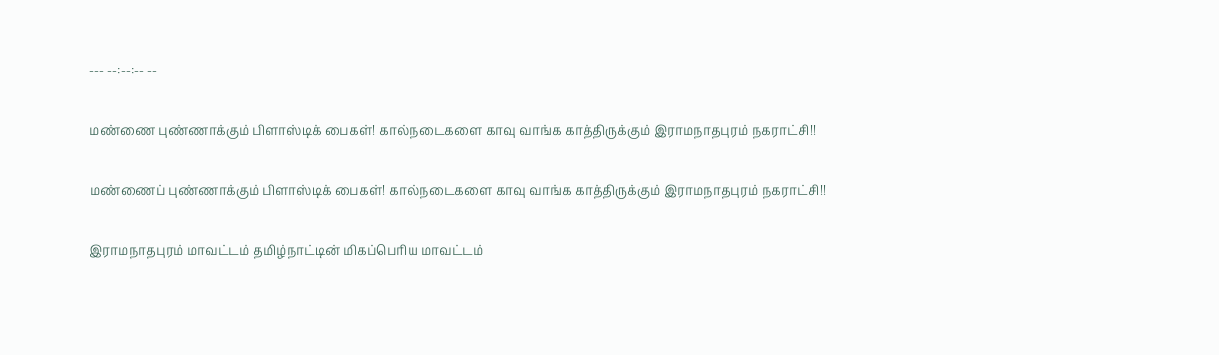--- --:--:-- --

மண்ணை புண்ணாக்கும் பிளாஸ்டிக் பைகள்! கால்நடைகளை காவு வாங்க காத்திருக்கும் இராமநாதபுரம் நகராட்சி!!

மண்ணைப் புண்ணாக்கும் பிளாஸ்டிக் பைகள்! கால்நடைகளை காவு வாங்க காத்திருக்கும் இராமநாதபுரம் நகராட்சி!!

இராமநாதபுரம் மாவட்டம் தமிழ்நாட்டின் மிகப்பெரிய மாவட்டம்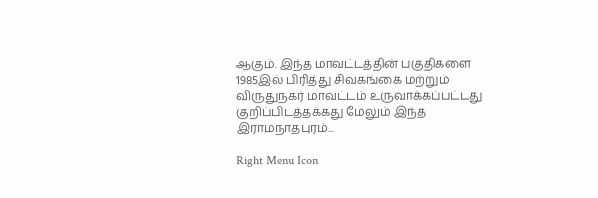ஆகும். இந்த மாவட்டத்தின் பகுதிகளை 1985இல் பிரித்து சிவகங்கை மற்றும் விருதுநகர் மாவட்டம் உருவாக்கப்பட்டது குறிப்பிடத்தக்கது மேலும் இந்த இராமநாதபுரம்...

Right Menu Icon